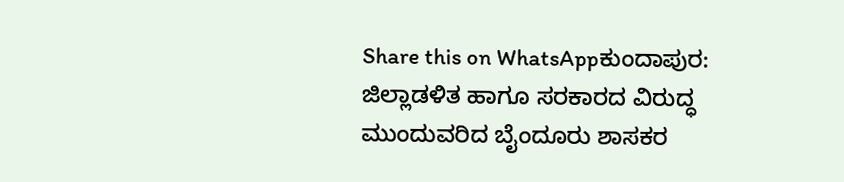Share this on WhatsAppಕುಂದಾಪುರ: ಜಿಲ್ಲಾಡಳಿತ ಹಾಗೂ ಸರಕಾರದ ವಿರುದ್ಧ ಮುಂದುವರಿದ ಬೈಂದೂರು ಶಾಸಕರ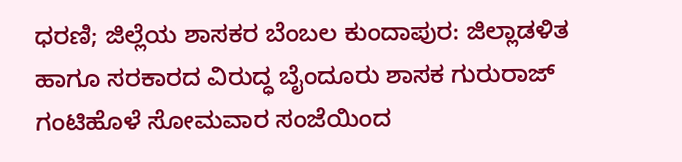ಧರಣಿ; ಜಿಲ್ಲೆಯ ಶಾಸಕರ ಬೆಂಬಲ ಕುಂದಾಪುರ: ಜಿಲ್ಲಾಡಳಿತ ಹಾಗೂ ಸರಕಾರದ ವಿರುದ್ಧ ಬೈಂದೂರು ಶಾಸಕ ಗುರುರಾಜ್ ಗಂಟಿಹೊಳೆ ಸೋಮವಾರ ಸಂಜೆಯಿಂದ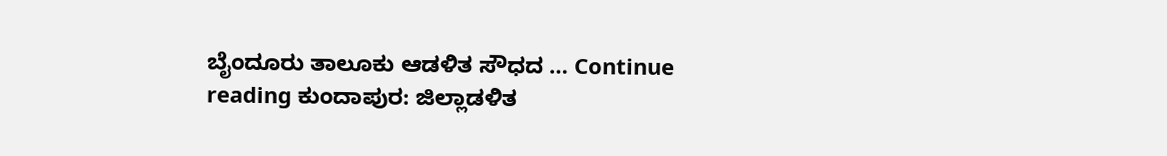ಬೈಂದೂರು ತಾಲೂಕು ಆಡಳಿತ ಸೌಧದ … Continue reading ಕುಂದಾಪುರ: ಜಿಲ್ಲಾಡಳಿತ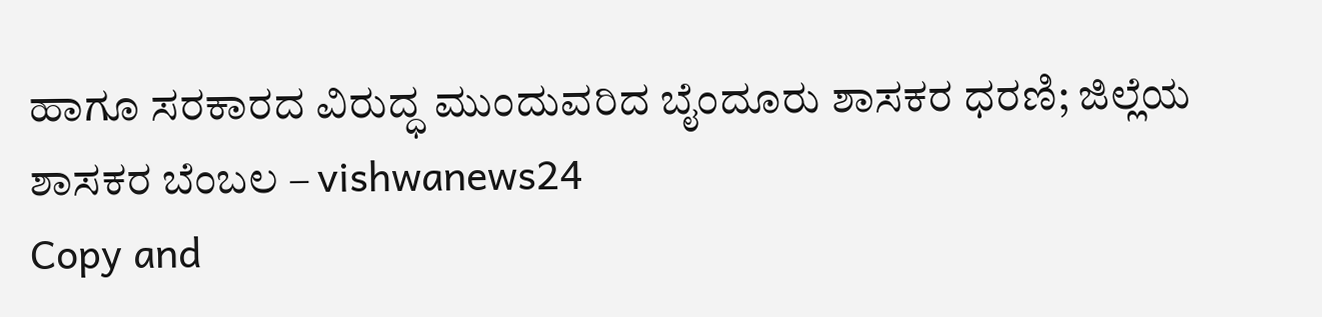ಹಾಗೂ ಸರಕಾರದ ವಿರುದ್ಧ ಮುಂದುವರಿದ ಬೈಂದೂರು ಶಾಸಕರ ಧರಣಿ; ಜಿಲ್ಲೆಯ ಶಾಸಕರ ಬೆಂಬಲ – vishwanews24
Copy and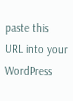paste this URL into your WordPress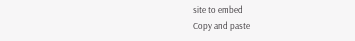site to embed
Copy and paste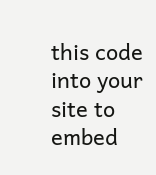this code into your site to embed